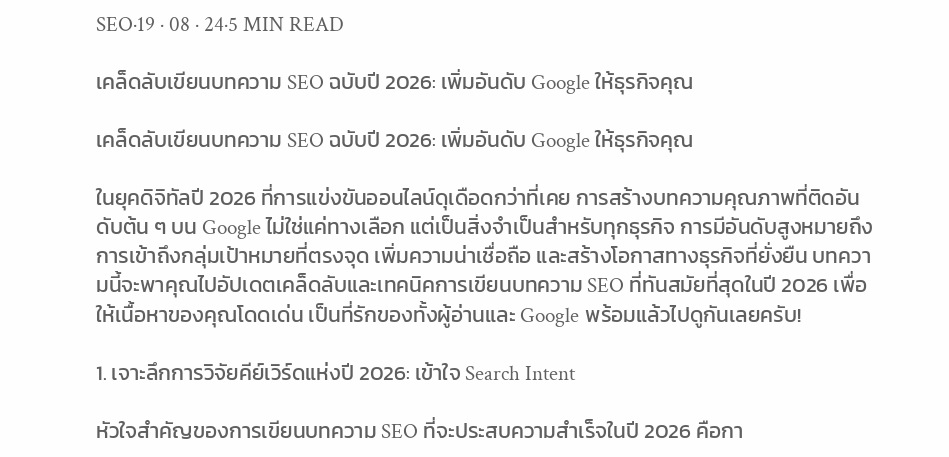SEO·19 · 08 · 24·5 MIN READ

เคล็ดลับเขียนบทความ SEO ฉบับปี 2026: เพิ่มอันดับ Google ให้ธุรกิจคุณ

เคล็ดลับเขียนบทความ SEO ฉบับปี 2026: เพิ่มอันดับ Google ให้ธุรกิจคุณ

ในยุคดิจิทัลปี 2026 ที่การแข่งขันออนไลน์ดุเดือดกว่าที่เคย การสร้างบทความคุณภาพที่ติดอันดับต้น ๆ บน Google ไม่ใช่แค่ทางเลือก แต่เป็นสิ่งจำเป็นสำหรับทุกธุรกิจ การมีอันดับสูงหมายถึงการเข้าถึงกลุ่มเป้าหมายที่ตรงจุด เพิ่มความน่าเชื่อถือ และสร้างโอกาสทางธุรกิจที่ยั่งยืน บทความนี้จะพาคุณไปอัปเดตเคล็ดลับและเทคนิคการเขียนบทความ SEO ที่ทันสมัยที่สุดในปี 2026 เพื่อให้เนื้อหาของคุณโดดเด่น เป็นที่รักของทั้งผู้อ่านและ Google พร้อมแล้วไปดูกันเลยครับ!

1. เจาะลึกการวิจัยคีย์เวิร์ดแห่งปี 2026: เข้าใจ Search Intent

หัวใจสำคัญของการเขียนบทความ SEO ที่จะประสบความสำเร็จในปี 2026 คือกา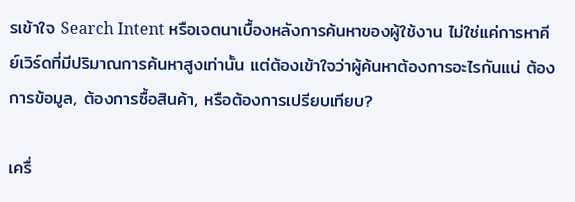รเข้าใจ Search Intent หรือเจตนาเบื้องหลังการค้นหาของผู้ใช้งาน ไม่ใช่แค่การหาคีย์เวิร์ดที่มีปริมาณการค้นหาสูงเท่านั้น แต่ต้องเข้าใจว่าผู้ค้นหาต้องการอะไรกันแน่ ต้องการข้อมูล, ต้องการซื้อสินค้า, หรือต้องการเปรียบเทียบ?

เครื่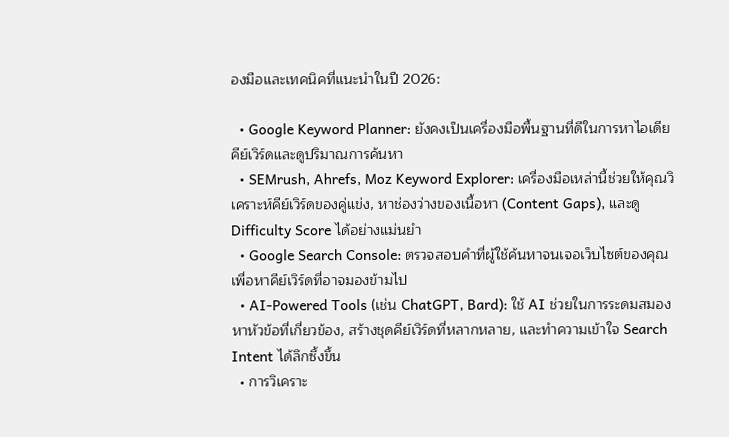องมือและเทคนิคที่แนะนำในปี 2026:

  • Google Keyword Planner: ยังคงเป็นเครื่องมือพื้นฐานที่ดีในการหาไอเดียคีย์เวิร์ดและดูปริมาณการค้นหา
  • SEMrush, Ahrefs, Moz Keyword Explorer: เครื่องมือเหล่านี้ช่วยให้คุณวิเคราะห์คีย์เวิร์ดของคู่แข่ง, หาช่องว่างของเนื้อหา (Content Gaps), และดู Difficulty Score ได้อย่างแม่นยำ
  • Google Search Console: ตรวจสอบคำที่ผู้ใช้ค้นหาจนเจอเว็บไซต์ของคุณ เพื่อหาคีย์เวิร์ดที่อาจมองข้ามไป
  • AI-Powered Tools (เช่น ChatGPT, Bard): ใช้ AI ช่วยในการระดมสมองหาหัวข้อที่เกี่ยวข้อง, สร้างชุดคีย์เวิร์ดที่หลากหลาย, และทำความเข้าใจ Search Intent ได้ลึกซึ้งขึ้น
  • การวิเคราะ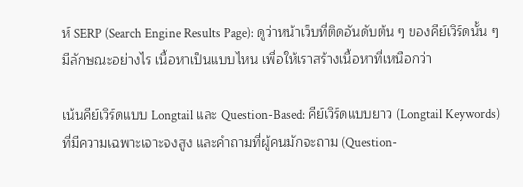ห์ SERP (Search Engine Results Page): ดูว่าหน้าเว็บที่ติดอันดับต้น ๆ ของคีย์เวิร์ดนั้น ๆ มีลักษณะอย่างไร เนื้อหาเป็นแบบไหน เพื่อให้เราสร้างเนื้อหาที่เหนือกว่า

เน้นคีย์เวิร์ดแบบ Longtail และ Question-Based: คีย์เวิร์ดแบบยาว (Longtail Keywords) ที่มีความเฉพาะเจาะจงสูง และคำถามที่ผู้คนมักจะถาม (Question-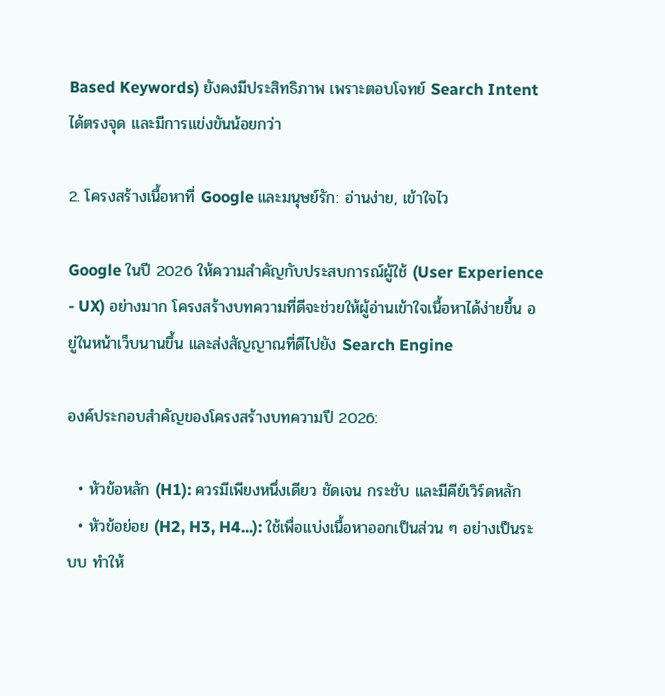Based Keywords) ยังคงมีประสิทธิภาพ เพราะตอบโจทย์ Search Intent ได้ตรงจุด และมีการแข่งขันน้อยกว่า

2. โครงสร้างเนื้อหาที่ Google และมนุษย์รัก: อ่านง่าย, เข้าใจไว

Google ในปี 2026 ให้ความสำคัญกับประสบการณ์ผู้ใช้ (User Experience - UX) อย่างมาก โครงสร้างบทความที่ดีจะช่วยให้ผู้อ่านเข้าใจเนื้อหาได้ง่ายขึ้น อยู่ในหน้าเว็บนานขึ้น และส่งสัญญาณที่ดีไปยัง Search Engine

องค์ประกอบสำคัญของโครงสร้างบทความปี 2026:

  • หัวข้อหลัก (H1): ควรมีเพียงหนึ่งเดียว ชัดเจน กระชับ และมีคีย์เวิร์ดหลัก
  • หัวข้อย่อย (H2, H3, H4...): ใช้เพื่อแบ่งเนื้อหาออกเป็นส่วน ๆ อย่างเป็นระบบ ทำให้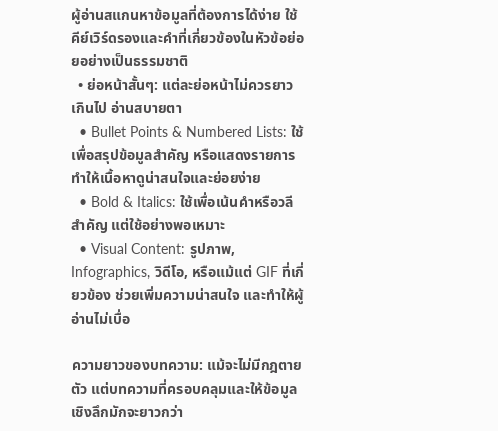ผู้อ่านสแกนหาข้อมูลที่ต้องการได้ง่าย ใช้คีย์เวิร์ดรองและคำที่เกี่ยวข้องในหัวข้อย่อยอย่างเป็นธรรมชาติ
  • ย่อหน้าสั้นๆ: แต่ละย่อหน้าไม่ควรยาวเกินไป อ่านสบายตา
  • Bullet Points & Numbered Lists: ใช้เพื่อสรุปข้อมูลสำคัญ หรือแสดงรายการ ทำให้เนื้อหาดูน่าสนใจและย่อยง่าย
  • Bold & Italics: ใช้เพื่อเน้นคำหรือวลีสำคัญ แต่ใช้อย่างพอเหมาะ
  • Visual Content: รูปภาพ, Infographics, วิดีโอ, หรือแม้แต่ GIF ที่เกี่ยวข้อง ช่วยเพิ่มความน่าสนใจ และทำให้ผู้อ่านไม่เบื่อ

ความยาวของบทความ: แม้จะไม่มีกฎตายตัว แต่บทความที่ครอบคลุมและให้ข้อมูลเชิงลึกมักจะยาวกว่า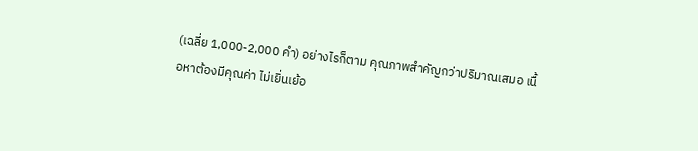(เฉลี่ย 1,000-2,000 คำ) อย่างไรก็ตาม คุณภาพสำคัญกว่าปริมาณเสมอ เนื้อหาต้องมีคุณค่า ไม่เยิ่นเย้อ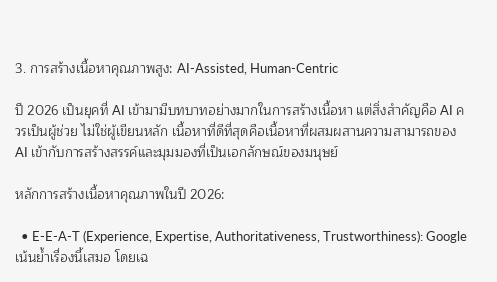3. การสร้างเนื้อหาคุณภาพสูง: AI-Assisted, Human-Centric

ปี 2026 เป็นยุคที่ AI เข้ามามีบทบาทอย่างมากในการสร้างเนื้อหา แต่สิ่งสำคัญคือ AI ควรเป็นผู้ช่วย ไม่ใช่ผู้เขียนหลัก เนื้อหาที่ดีที่สุดคือเนื้อหาที่ผสมผสานความสามารถของ AI เข้ากับการสร้างสรรค์และมุมมองที่เป็นเอกลักษณ์ของมนุษย์

หลักการสร้างเนื้อหาคุณภาพในปี 2026:

  • E-E-A-T (Experience, Expertise, Authoritativeness, Trustworthiness): Google เน้นย้ำเรื่องนี้เสมอ โดยเฉ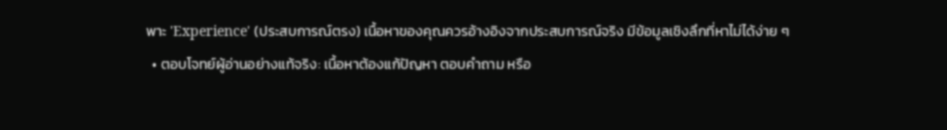พาะ 'Experience' (ประสบการณ์ตรง) เนื้อหาของคุณควรอ้างอิงจากประสบการณ์จริง มีข้อมูลเชิงลึกที่หาไม่ได้ง่าย ๆ
  • ตอบโจทย์ผู้อ่านอย่างแท้จริง: เนื้อหาต้องแก้ปัญหา ตอบคำถาม หรือ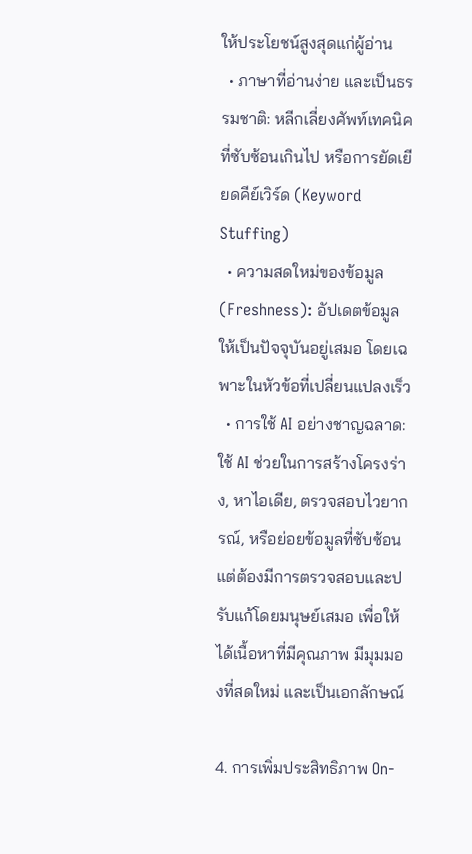ให้ประโยชน์สูงสุดแก่ผู้อ่าน
  • ภาษาที่อ่านง่าย และเป็นธรรมชาติ: หลีกเลี่ยงศัพท์เทคนิคที่ซับซ้อนเกินไป หรือการยัดเยียดคีย์เวิร์ด (Keyword Stuffing)
  • ความสดใหม่ของข้อมูล (Freshness): อัปเดตข้อมูลให้เป็นปัจจุบันอยู่เสมอ โดยเฉพาะในหัวข้อที่เปลี่ยนแปลงเร็ว
  • การใช้ AI อย่างชาญฉลาด: ใช้ AI ช่วยในการสร้างโครงร่าง, หาไอเดีย, ตรวจสอบไวยากรณ์, หรือย่อยข้อมูลที่ซับซ้อน แต่ต้องมีการตรวจสอบและปรับแก้โดยมนุษย์เสมอ เพื่อให้ได้เนื้อหาที่มีคุณภาพ มีมุมมองที่สดใหม่ และเป็นเอกลักษณ์

4. การเพิ่มประสิทธิภาพ On-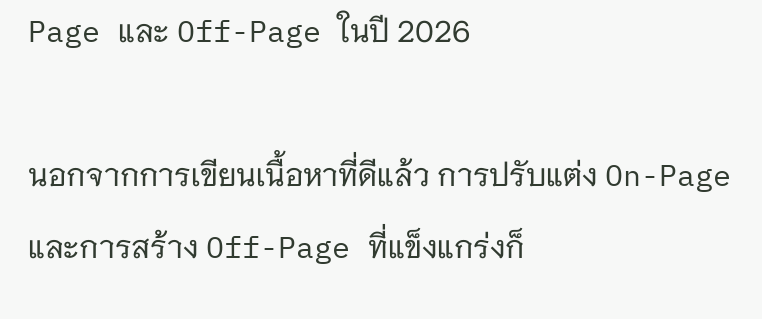Page และ Off-Page ในปี 2026

นอกจากการเขียนเนื้อหาที่ดีแล้ว การปรับแต่ง On-Page และการสร้าง Off-Page ที่แข็งแกร่งก็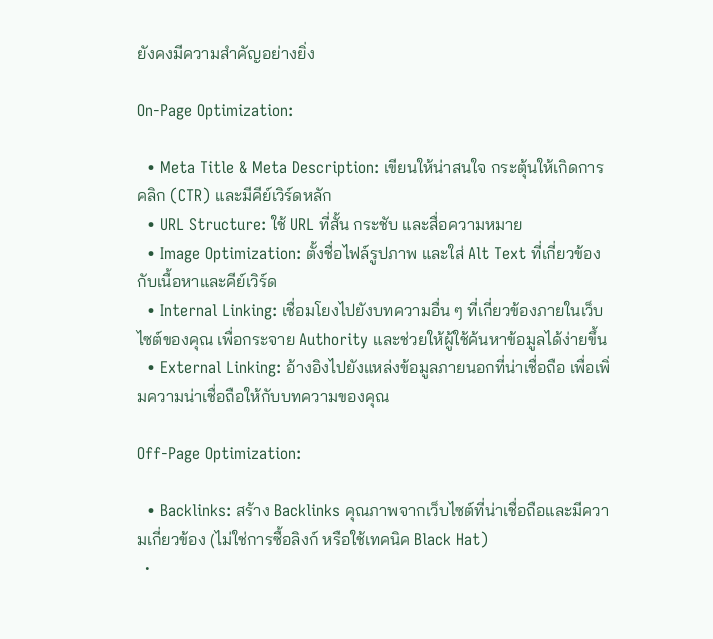ยังคงมีความสำคัญอย่างยิ่ง

On-Page Optimization:

  • Meta Title & Meta Description: เขียนให้น่าสนใจ กระตุ้นให้เกิดการคลิก (CTR) และมีคีย์เวิร์ดหลัก
  • URL Structure: ใช้ URL ที่สั้น กระชับ และสื่อความหมาย
  • Image Optimization: ตั้งชื่อไฟล์รูปภาพ และใส่ Alt Text ที่เกี่ยวข้องกับเนื้อหาและคีย์เวิร์ด
  • Internal Linking: เชื่อมโยงไปยังบทความอื่น ๆ ที่เกี่ยวข้องภายในเว็บไซต์ของคุณ เพื่อกระจาย Authority และช่วยให้ผู้ใช้ค้นหาข้อมูลได้ง่ายขึ้น
  • External Linking: อ้างอิงไปยังแหล่งข้อมูลภายนอกที่น่าเชื่อถือ เพื่อเพิ่มความน่าเชื่อถือให้กับบทความของคุณ

Off-Page Optimization:

  • Backlinks: สร้าง Backlinks คุณภาพจากเว็บไซต์ที่น่าเชื่อถือและมีความเกี่ยวข้อง (ไม่ใช่การซื้อลิงก์ หรือใช้เทคนิค Black Hat)
  •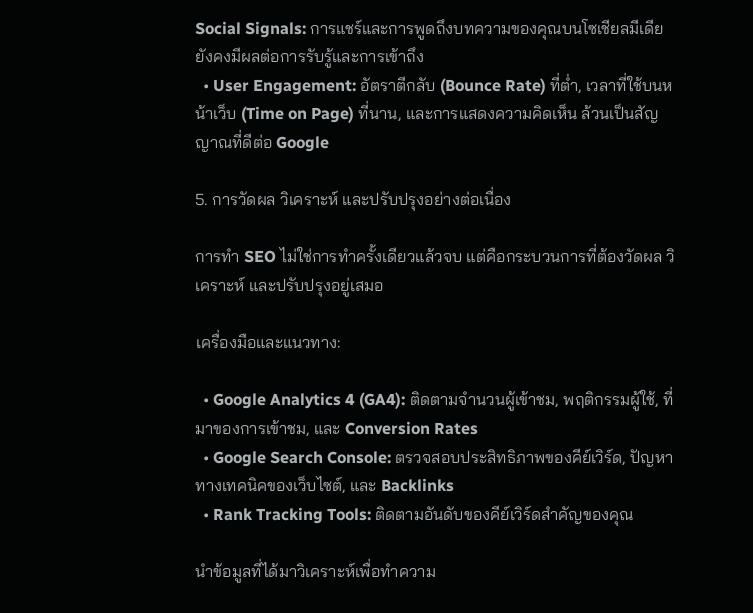Social Signals: การแชร์และการพูดถึงบทความของคุณบนโซเชียลมีเดีย ยังคงมีผลต่อการรับรู้และการเข้าถึง
  • User Engagement: อัตราตีกลับ (Bounce Rate) ที่ต่ำ, เวลาที่ใช้บนหน้าเว็บ (Time on Page) ที่นาน, และการแสดงความคิดเห็น ล้วนเป็นสัญญาณที่ดีต่อ Google

5. การวัดผล วิเคราะห์ และปรับปรุงอย่างต่อเนื่อง

การทำ SEO ไม่ใช่การทำครั้งเดียวแล้วจบ แต่คือกระบวนการที่ต้องวัดผล วิเคราะห์ และปรับปรุงอยู่เสมอ

เครื่องมือและแนวทาง:

  • Google Analytics 4 (GA4): ติดตามจำนวนผู้เข้าชม, พฤติกรรมผู้ใช้, ที่มาของการเข้าชม, และ Conversion Rates
  • Google Search Console: ตรวจสอบประสิทธิภาพของคีย์เวิร์ด, ปัญหาทางเทคนิคของเว็บไซต์, และ Backlinks
  • Rank Tracking Tools: ติดตามอันดับของคีย์เวิร์ดสำคัญของคุณ

นำข้อมูลที่ได้มาวิเคราะห์เพื่อทำความ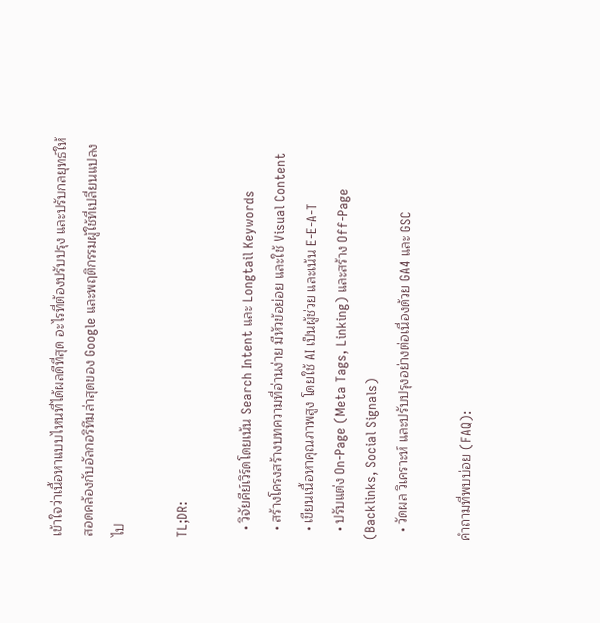เข้าใจว่าเนื้อหาแบบไหนที่ได้ผลดีที่สุด อะไรที่ต้องปรับปรุง และปรับกลยุทธ์ให้สอดคล้องกับอัลกอริทึมล่าสุดของ Google และพฤติกรรมผู้ใช้ที่เปลี่ยนแปลงไป

TL;DR:

  • วิจัยคีย์เวิร์ดโดยเน้น Search Intent และ Longtail Keywords
  • สร้างโครงสร้างบทความที่อ่านง่าย มีหัวข้อย่อย และใช้ Visual Content
  • เขียนเนื้อหาคุณภาพสูง โดยใช้ AI เป็นผู้ช่วย และเน้น E-E-A-T
  • ปรับแต่ง On-Page (Meta Tags, Linking) และสร้าง Off-Page (Backlinks, Social Signals)
  • วัดผล วิเคราะห์ และปรับปรุงอย่างต่อเนื่องด้วย GA4 และ GSC

คำถามที่พบบ่อย (FAQ):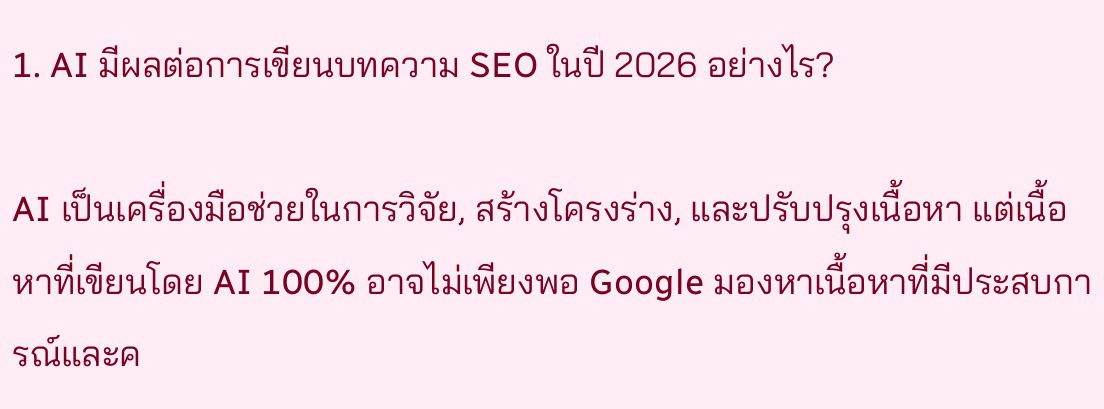1. AI มีผลต่อการเขียนบทความ SEO ในปี 2026 อย่างไร?

AI เป็นเครื่องมือช่วยในการวิจัย, สร้างโครงร่าง, และปรับปรุงเนื้อหา แต่เนื้อหาที่เขียนโดย AI 100% อาจไม่เพียงพอ Google มองหาเนื้อหาที่มีประสบการณ์และค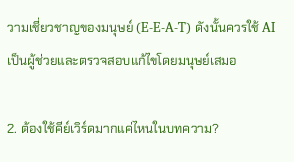วามเชี่ยวชาญของมนุษย์ (E-E-A-T) ดังนั้นควรใช้ AI เป็นผู้ช่วยและตรวจสอบแก้ไขโดยมนุษย์เสมอ

2. ต้องใช้คีย์เวิร์ดมากแค่ไหนในบทความ?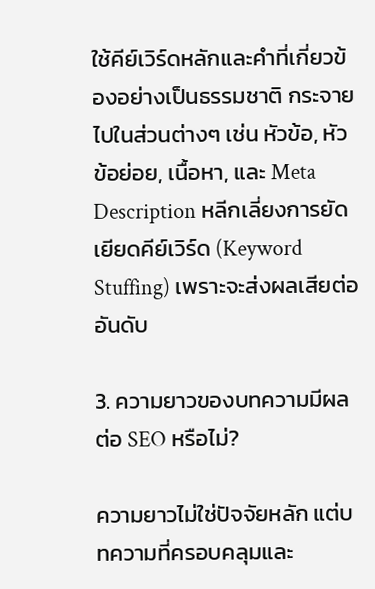ใช้คีย์เวิร์ดหลักและคำที่เกี่ยวข้องอย่างเป็นธรรมชาติ กระจายไปในส่วนต่างๆ เช่น หัวข้อ, หัวข้อย่อย, เนื้อหา, และ Meta Description หลีกเลี่ยงการยัดเยียดคีย์เวิร์ด (Keyword Stuffing) เพราะจะส่งผลเสียต่ออันดับ

3. ความยาวของบทความมีผลต่อ SEO หรือไม่?

ความยาวไม่ใช่ปัจจัยหลัก แต่บทความที่ครอบคลุมและ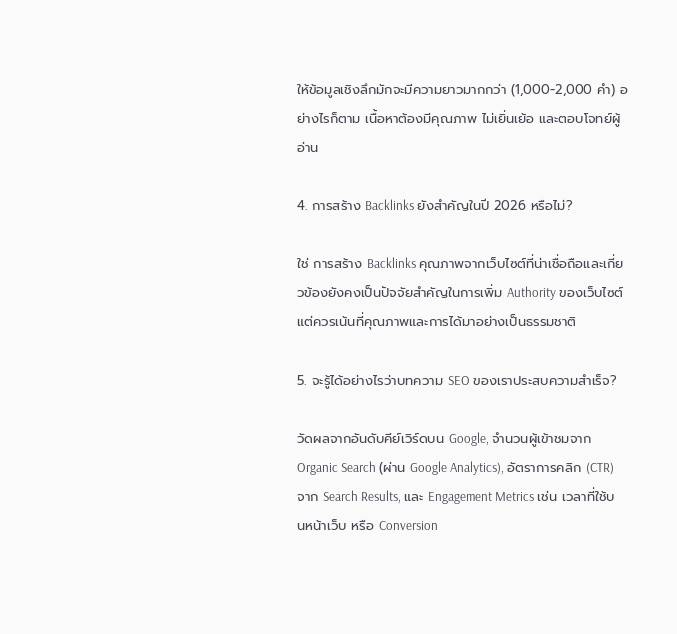ให้ข้อมูลเชิงลึกมักจะมีความยาวมากกว่า (1,000-2,000 คำ) อย่างไรก็ตาม เนื้อหาต้องมีคุณภาพ ไม่เยิ่นเย้อ และตอบโจทย์ผู้อ่าน

4. การสร้าง Backlinks ยังสำคัญในปี 2026 หรือไม่?

ใช่ การสร้าง Backlinks คุณภาพจากเว็บไซต์ที่น่าเชื่อถือและเกี่ยวข้องยังคงเป็นปัจจัยสำคัญในการเพิ่ม Authority ของเว็บไซต์ แต่ควรเน้นที่คุณภาพและการได้มาอย่างเป็นธรรมชาติ

5. จะรู้ได้อย่างไรว่าบทความ SEO ของเราประสบความสำเร็จ?

วัดผลจากอันดับคีย์เวิร์ดบน Google, จำนวนผู้เข้าชมจาก Organic Search (ผ่าน Google Analytics), อัตราการคลิก (CTR) จาก Search Results, และ Engagement Metrics เช่น เวลาที่ใช้บนหน้าเว็บ หรือ Conversion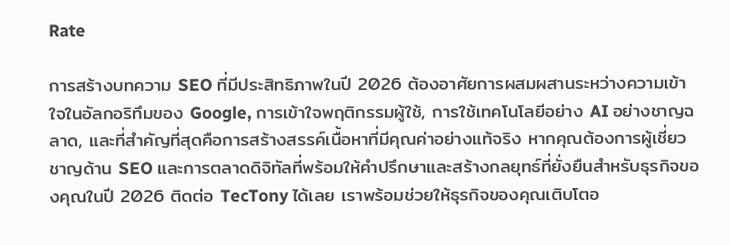Rate

การสร้างบทความ SEO ที่มีประสิทธิภาพในปี 2026 ต้องอาศัยการผสมผสานระหว่างความเข้าใจในอัลกอริทึมของ Google, การเข้าใจพฤติกรรมผู้ใช้, การใช้เทคโนโลยีอย่าง AI อย่างชาญฉลาด, และที่สำคัญที่สุดคือการสร้างสรรค์เนื้อหาที่มีคุณค่าอย่างแท้จริง หากคุณต้องการผู้เชี่ยวชาญด้าน SEO และการตลาดดิจิทัลที่พร้อมให้คำปรึกษาและสร้างกลยุทธ์ที่ยั่งยืนสำหรับธุรกิจของคุณในปี 2026 ติดต่อ TecTony ได้เลย เราพร้อมช่วยให้ธุรกิจของคุณเติบโตอ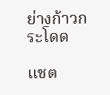ย่างก้าวกระโดด

แชต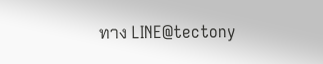ทาง LINE@tectony